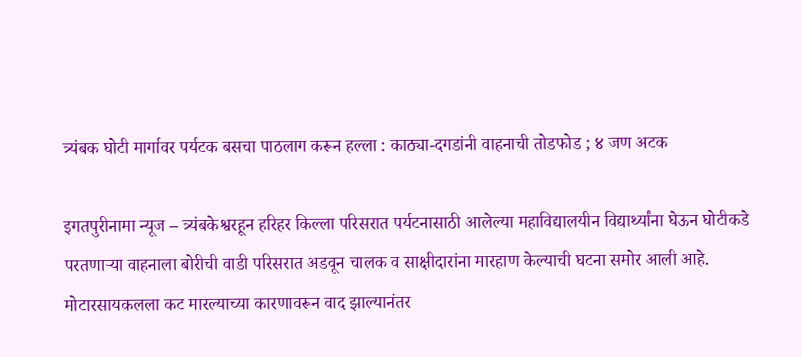त्र्यंबक घोटी मार्गावर पर्यटक बसचा पाठलाग करून हल्ला : काठ्या-दगडांनी वाहनाची तोडफोड ; ४ जण अटक

इगतपुरीनामा न्यूज – त्र्यंबकेश्वरहून हरिहर किल्ला परिसरात पर्यटनासाठी आलेल्या महाविद्यालयीन विद्यार्थ्यांना घेऊन घोटीकडे परतणाऱ्या वाहनाला बोरीची वाडी परिसरात अडवून चालक व साक्षीदारांना मारहाण केल्याची घटना समोर आली आहे. मोटारसायकलला कट मारल्याच्या कारणावरून वाद झाल्यानंतर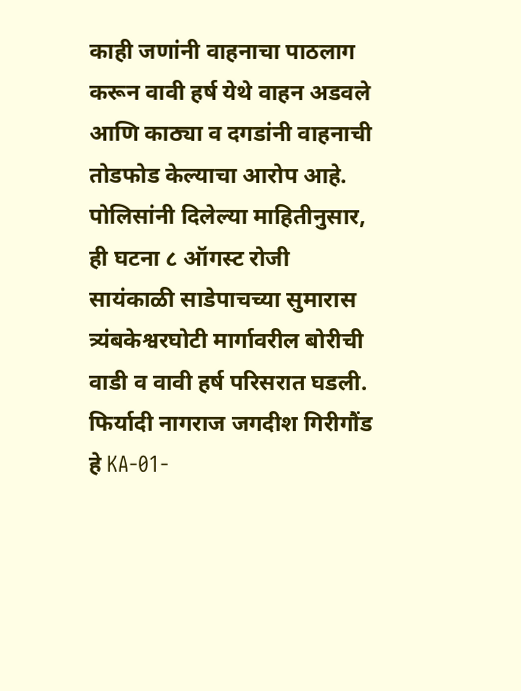काही जणांनी वाहनाचा पाठलाग करून वावी हर्ष येथे वाहन अडवले आणि काठ्या व दगडांनी वाहनाची तोडफोड केल्याचा आरोप आहे. पोलिसांनी दिलेल्या माहितीनुसार, ही घटना ८ ऑगस्ट रोजी सायंकाळी साडेपाचच्या सुमारास त्र्यंबकेश्वरघोटी मार्गावरील बोरीची वाडी व वावी हर्ष परिसरात घडली. फिर्यादी नागराज जगदीश गिरीगौंड हे KA-01-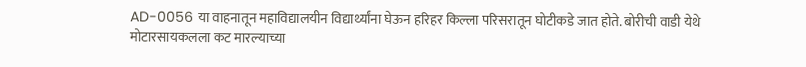AD-0056 या वाहनातून महाविद्यालयीन विद्यार्थ्यांना घेऊन हरिहर किल्ला परिसरातून घोटीकडे जात होते. बोरीची वाडी येथे मोटारसायकलला कट मारल्याच्या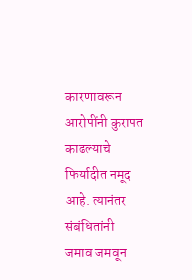कारणावरून आरोपींनी कुरापत काढल्याचे फिर्यादीत नमूद आहे. त्यानंतर संबंधितांनी जमाव जमवून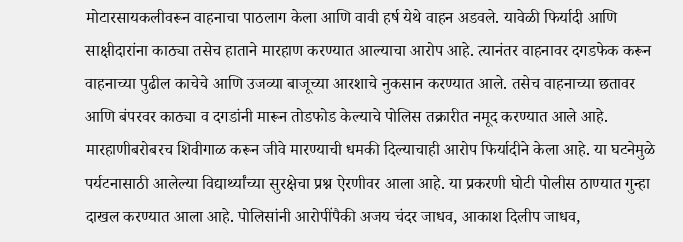मोटारसायकलीवरून वाहनाचा पाठलाग केला आणि वावी हर्ष येथे वाहन अडवले. यावेळी फिर्यादी आणि साक्षीदारांना काठ्या तसेच हाताने मारहाण करण्यात आल्याचा आरोप आहे. त्यानंतर वाहनावर दगडफेक करून वाहनाच्या पुढील काचेचे आणि उजव्या बाजूच्या आरशाचे नुकसान करण्यात आले. तसेच वाहनाच्या छतावर आणि बंपरवर काठ्या व दगडांनी मारून तोडफोड केल्याचे पोलिस तक्रारीत नमूद करण्यात आले आहे. मारहाणीबरोबरच शिवीगाळ करून जीवे मारण्याची धमकी दिल्याचाही आरोप फिर्यादीने केला आहे. या घटनेमुळे पर्यटनासाठी आलेल्या विद्यार्थ्यांच्या सुरक्षेचा प्रश्न ऐरणीवर आला आहे. या प्रकरणी घोटी पोलीस ठाण्यात गुन्हा दाखल करण्यात आला आहे. पोलिसांनी आरोपींपैकी अजय चंदर जाधव, आकाश दिलीप जाधव,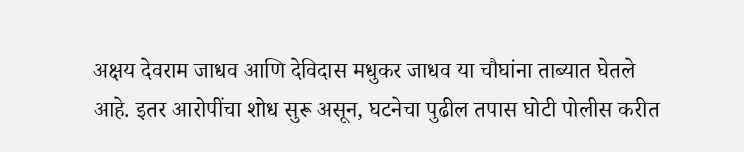अक्षय देवराम जाधव आणि देविदास मधुकर जाधव या चौघांना ताब्यात घेतले आहे. इतर आरोपींचा शोध सुरू असून, घटनेचा पुढील तपास घोटी पोलीस करीत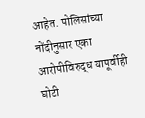आहेत. पोलिसांच्या नोंदीनुसार एका आरोपीविरुद्ध यापूर्वीही घोटी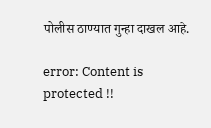पोलीस ठाण्यात गुन्हा दाखल आहे.

error: Content is protected !!